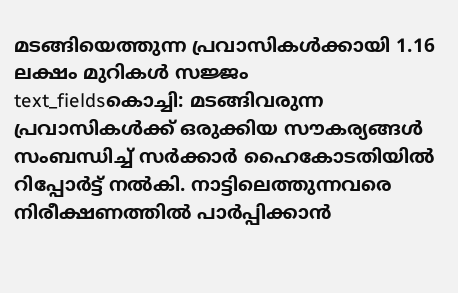മടങ്ങിയെത്തുന്ന പ്രവാസികൾക്കായി 1.16 ലക്ഷം മുറികൾ സജ്ജം
text_fieldsകൊച്ചി: മടങ്ങിവരുന്ന പ്രവാസികൾക്ക് ഒരുക്കിയ സൗകര്യങ്ങൾ സംബന്ധിച്ച് സർക്കാർ ഹൈകോടതിയിൽ റിപ്പോർട്ട് നൽകി. നാട്ടിലെത്തുന്നവരെ നിരീക്ഷണത്തിൽ പാർപ്പിക്കാൻ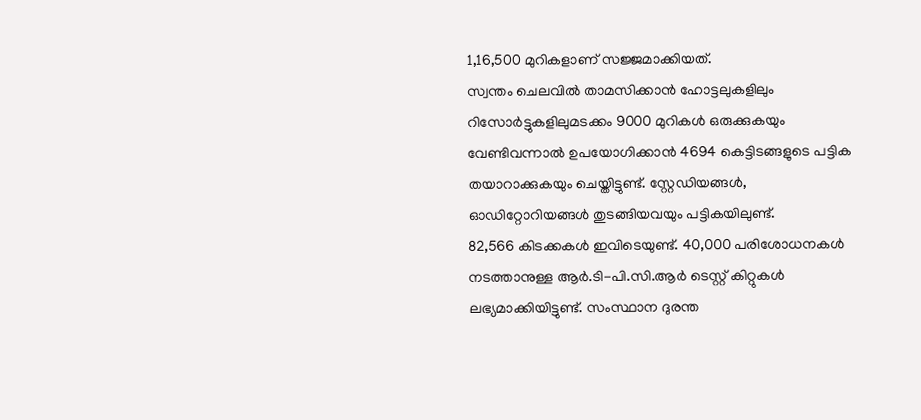1,16,500 മുറികളാണ് സജ്ജമാക്കിയത്.
സ്വന്തം ചെലവിൽ താമസിക്കാൻ ഹോട്ടലുകളിലും റിസോർട്ടുകളിലുമടക്കം 9000 മുറികൾ ഒരുക്കുകയും വേണ്ടിവന്നാൽ ഉപയോഗിക്കാൻ 4694 കെട്ടിടങ്ങളുടെ പട്ടിക തയാറാക്കുകയും ചെയ്തിട്ടുണ്ട്. സ്റ്റേഡിയങ്ങൾ, ഓഡിറ്റോറിയങ്ങൾ തുടങ്ങിയവയും പട്ടികയിലുണ്ട്.
82,566 കിടക്കകൾ ഇവിടെയുണ്ട്. 40,000 പരിശോധനകൾ നടത്താനുള്ള ആർ.ടി-പി.സി.ആർ ടെസ്റ്റ് കിറ്റുകൾ ലഭ്യമാക്കിയിട്ടുണ്ട്. സംസ്ഥാന ദുരന്ത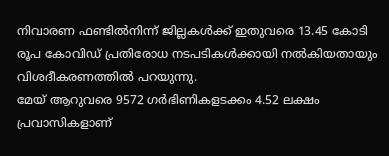നിവാരണ ഫണ്ടിൽനിന്ന് ജില്ലകൾക്ക് ഇതുവരെ 13.45 കോടി രൂപ കോവിഡ് പ്രതിരോധ നടപടികൾക്കായി നൽകിയതായും വിശദീകരണത്തിൽ പറയുന്നു.
മേയ് ആറുവരെ 9572 ഗർഭിണികളടക്കം 4.52 ലക്ഷം പ്രവാസികളാണ്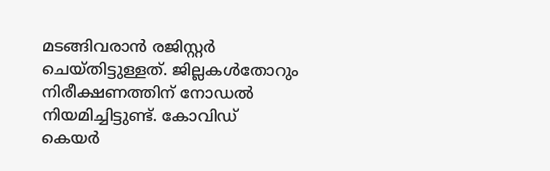മടങ്ങിവരാൻ രജിസ്റ്റർ ചെയ്തിട്ടുള്ളത്. ജില്ലകൾതോറും നിരീക്ഷണത്തിന് നോഡൽ നിയമിച്ചിട്ടുണ്ട്. കോവിഡ് കെയർ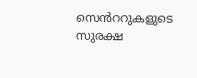സെൻററുകളുടെ സുരക്ഷ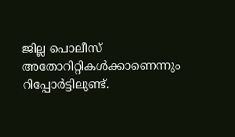ജില്ല പൊലീസ് അതോറിറ്റികൾക്കാണെന്നും റിപ്പോർട്ടിലുണ്ട്.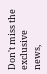Don't miss the exclusive news,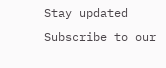Stay updated
Subscribe to our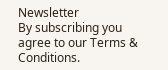Newsletter
By subscribing you agree to our Terms & Conditions.